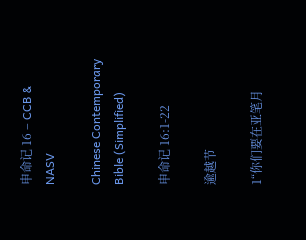申命记 16 – CCB & NASV

Chinese Contemporary Bible (Simplified)

申命记 16:1-22

逾越节

1“你们要在亚笔月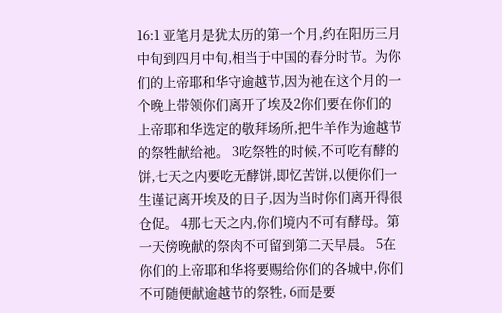16:1 亚笔月是犹太历的第一个月,约在阳历三月中旬到四月中旬,相当于中国的春分时节。为你们的上帝耶和华守逾越节,因为祂在这个月的一个晚上带领你们离开了埃及2你们要在你们的上帝耶和华选定的敬拜场所,把牛羊作为逾越节的祭牲献给祂。 3吃祭牲的时候,不可吃有酵的饼,七天之内要吃无酵饼,即忆苦饼,以便你们一生谨记离开埃及的日子,因为当时你们离开得很仓促。 4那七天之内,你们境内不可有酵母。第一天傍晚献的祭肉不可留到第二天早晨。 5在你们的上帝耶和华将要赐给你们的各城中,你们不可随便献逾越节的祭牲, 6而是要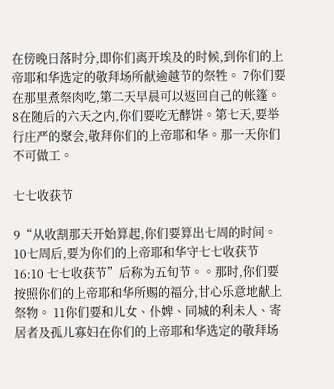在傍晚日落时分,即你们离开埃及的时候,到你们的上帝耶和华选定的敬拜场所献逾越节的祭牲。 7你们要在那里煮祭肉吃,第二天早晨可以返回自己的帐篷。 8在随后的六天之内,你们要吃无酵饼。第七天,要举行庄严的聚会,敬拜你们的上帝耶和华。那一天你们不可做工。

七七收获节

9“从收割那天开始算起,你们要算出七周的时间。 10七周后,要为你们的上帝耶和华守七七收获节16:10 七七收获节”后称为五旬节。。那时,你们要按照你们的上帝耶和华所赐的福分,甘心乐意地献上祭物。 11你们要和儿女、仆婢、同城的利未人、寄居者及孤儿寡妇在你们的上帝耶和华选定的敬拜场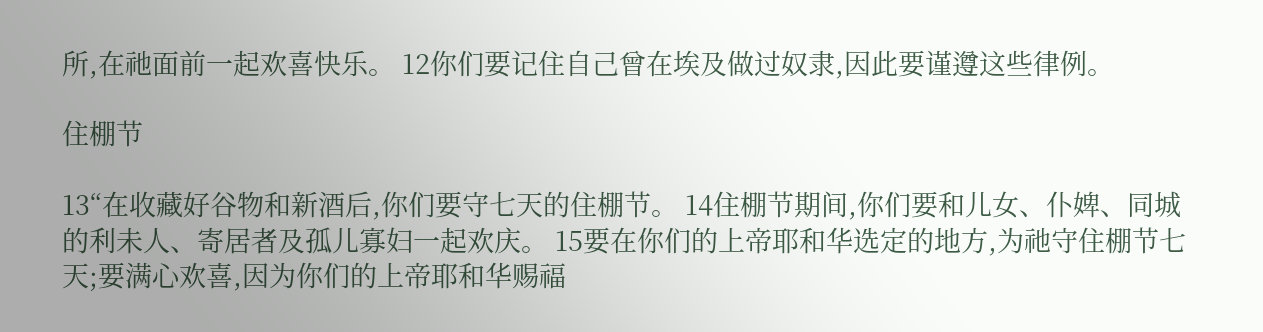所,在祂面前一起欢喜快乐。 12你们要记住自己曾在埃及做过奴隶,因此要谨遵这些律例。

住棚节

13“在收藏好谷物和新酒后,你们要守七天的住棚节。 14住棚节期间,你们要和儿女、仆婢、同城的利未人、寄居者及孤儿寡妇一起欢庆。 15要在你们的上帝耶和华选定的地方,为祂守住棚节七天;要满心欢喜,因为你们的上帝耶和华赐福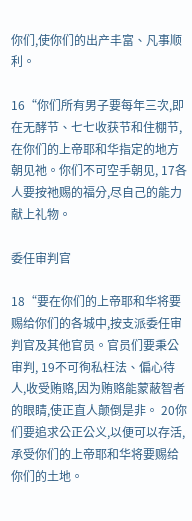你们,使你们的出产丰富、凡事顺利。

16“你们所有男子要每年三次,即在无酵节、七七收获节和住棚节,在你们的上帝耶和华指定的地方朝见祂。你们不可空手朝见, 17各人要按祂赐的福分,尽自己的能力献上礼物。

委任审判官

18“要在你们的上帝耶和华将要赐给你们的各城中,按支派委任审判官及其他官员。官员们要秉公审判, 19不可徇私枉法、偏心待人,收受贿赂,因为贿赂能蒙蔽智者的眼睛,使正直人颠倒是非。 20你们要追求公正公义,以便可以存活,承受你们的上帝耶和华将要赐给你们的土地。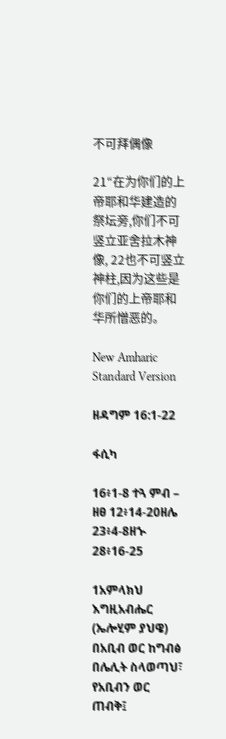不可拜偶像

21“在为你们的上帝耶和华建造的祭坛旁,你们不可竖立亚舍拉木神像, 22也不可竖立神柱,因为这些是你们的上帝耶和华所憎恶的。

New Amharic Standard Version

ዘዳግም 16:1-22

ፋሲካ

16፥1-8 ተጓ ምብ – ዘፀ 12፥14-20ዘሌ 23፥4-8ዘኍ 28፥16-25

1አምላክህ እግዚአብሔር (ኤሎሂም ያህዌ) በአቢብ ወር ከግብፅ በሌሊት ስላወጣህ፣ የአቢብን ወር ጠብቅ፤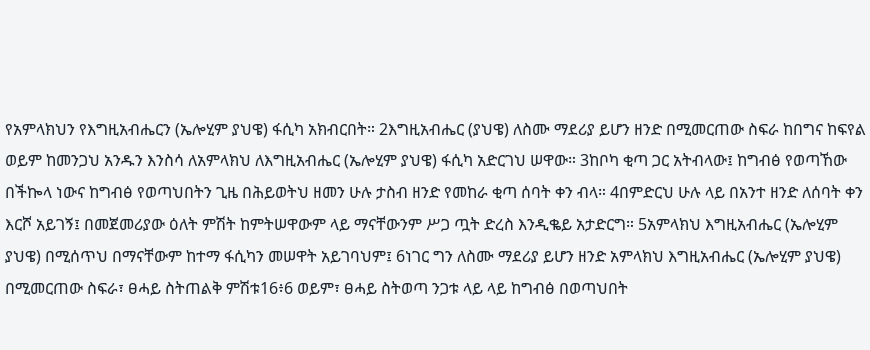የአምላክህን የእግዚአብሔርን (ኤሎሂም ያህዌ) ፋሲካ አክብርበት። 2እግዚአብሔር (ያህዌ) ለስሙ ማደሪያ ይሆን ዘንድ በሚመርጠው ስፍራ ከበግና ከፍየል ወይም ከመንጋህ አንዱን እንስሳ ለአምላክህ ለእግዚአብሔር (ኤሎሂም ያህዌ) ፋሲካ አድርገህ ሠዋው። 3ከቦካ ቂጣ ጋር አትብላው፤ ከግብፅ የወጣኸው በችኰላ ነውና ከግብፅ የወጣህበትን ጊዜ በሕይወትህ ዘመን ሁሉ ታስብ ዘንድ የመከራ ቂጣ ሰባት ቀን ብላ። 4በምድርህ ሁሉ ላይ በአንተ ዘንድ ለሰባት ቀን እርሾ አይገኝ፤ በመጀመሪያው ዕለት ምሽት ከምትሠዋውም ላይ ማናቸውንም ሥጋ ጧት ድረስ እንዲቈይ አታድርግ። 5አምላክህ እግዚአብሔር (ኤሎሂም ያህዌ) በሚሰጥህ በማናቸውም ከተማ ፋሲካን መሠዋት አይገባህም፤ 6ነገር ግን ለስሙ ማደሪያ ይሆን ዘንድ አምላክህ እግዚአብሔር (ኤሎሂም ያህዌ) በሚመርጠው ስፍራ፣ ፀሓይ ስትጠልቅ ምሽቱ16፥6 ወይም፣ ፀሓይ ስትወጣ ንጋቱ ላይ ላይ ከግብፅ በወጣህበት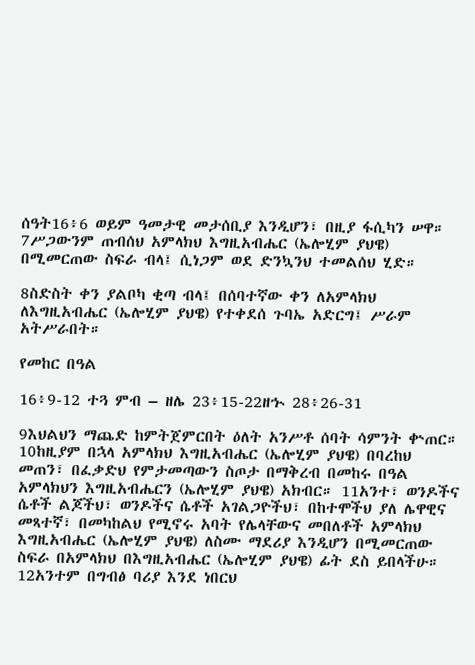ሰዓት16፥6 ወይም ዓመታዊ መታሰቢያ እንዲሆን፣ በዚያ ፋሲካን ሠዋ። 7ሥጋውንም ጠብሰህ አምላክህ እግዚአብሔር (ኤሎሂም ያህዌ) በሚመርጠው ስፍራ ብላ፤ ሲነጋም ወደ ድንኳንህ ተመልሰህ ሂድ።

8ስድስት ቀን ያልቦካ ቂጣ ብላ፤ በሰባተኛው ቀን ለአምላክህ ለእግዚአብሔር (ኤሎሂም ያህዌ) የተቀደሰ ጉባኤ አድርግ፤ ሥራም አትሥራበት።

የመከር በዓል

16፥9-12 ተጓ ምብ – ዘሌ 23፥15-22ዘኍ 28፥26-31

9እህልህን ማጨድ ከምትጀምርበት ዕለት አንሥቶ ሰባት ሳምንት ቍጠር። 10ከዚያም በኋላ አምላክህ እግዚአብሔር (ኤሎሂም ያህዌ) በባረከህ መጠን፣ በፈቃድህ የምታመጣውን ስጦታ በማቅረብ በመከሩ በዓል አምላክህን እግዚአብሔርን (ኤሎሂም ያህዌ) አክብር። 11አንተ፣ ወንዶችና ሴቶች ልጆችህ፣ ወንዶችና ሴቶች አገልጋዮችህ፣ በከተሞችህ ያለ ሌዋዊና መጻተኛ፣ በመካከልህ የሚኖሩ አባት የሌላቸውና መበለቶች አምላክህ እግዚአብሔር (ኤሎሂም ያህዌ) ለስሙ ማደሪያ እንዲሆን በሚመርጠው ስፍራ በአምላክህ በእግዚአብሔር (ኤሎሂም ያህዌ) ፊት ደስ ይበላችሁ። 12አንተም በግብፅ ባሪያ እንደ ነበርህ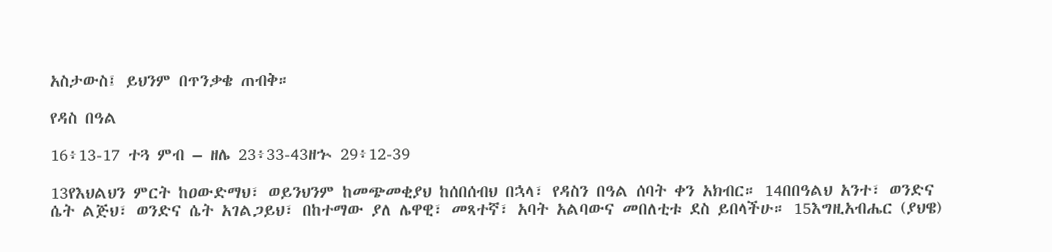አስታውስ፤ ይህንም በጥንቃቄ ጠብቅ።

የዳስ በዓል

16፥13-17 ተጓ ምብ – ዘሌ 23፥33-43ዘኍ 29፥12-39

13የእህልህን ምርት ከዐውድማህ፣ ወይንህንም ከመጭመቂያህ ከሰበሰብህ በኋላ፣ የዳስን በዓል ሰባት ቀን አክብር። 14በበዓልህ አንተ፣ ወንድና ሴት ልጅህ፣ ወንድና ሴት አገልጋይህ፣ በከተማው ያለ ሌዋዊ፣ መጻተኛ፣ አባት አልባውና መበለቲቱ ደስ ይበላችሁ። 15እግዚአብሔር (ያህዌ)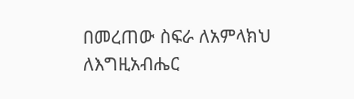በመረጠው ስፍራ ለአምላክህ ለእግዚአብሔር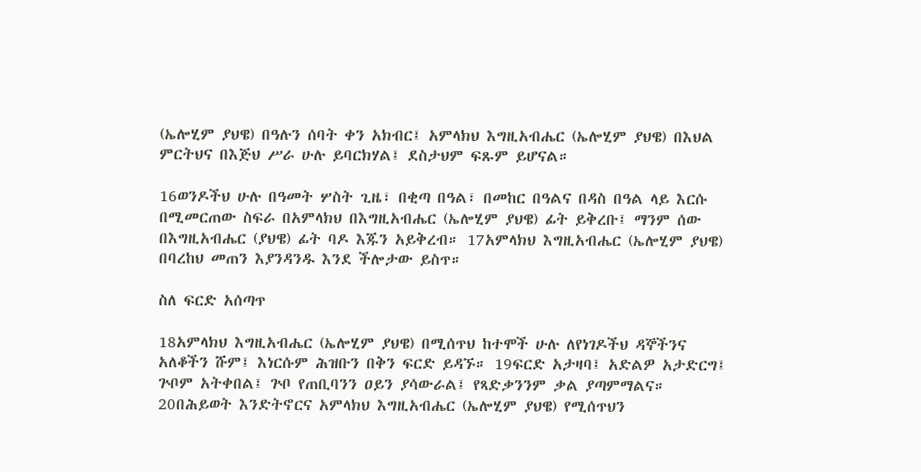(ኤሎሂም ያህዌ) በዓሉን ሰባት ቀን አክብር፤ አምላክህ እግዚአብሔር (ኤሎሂም ያህዌ) በእህል ምርትህና በእጅህ ሥራ ሁሉ ይባርክሃል፤ ደስታህም ፍጹም ይሆናል።

16ወንዶችህ ሁሉ በዓመት ሦስት ጊዜ፣ በቂጣ በዓል፣ በመከር በዓልና በዳስ በዓል ላይ እርሱ በሚመርጠው ስፍራ በአምላክህ በእግዚአብሔር (ኤሎሂም ያህዌ) ፊት ይቅረቡ፤ ማንም ሰው በእግዚአብሔር (ያህዌ) ፊት ባዶ እጁን አይቅረብ። 17አምላክህ እግዚአብሔር (ኤሎሂም ያህዌ) በባረከህ መጠን እያንዳንዱ እንደ ችሎታው ይስጥ።

ስለ ፍርድ አሰጣጥ

18አምላክህ እግዚአብሔር (ኤሎሂም ያህዌ) በሚሰጥህ ከተሞች ሁሉ ለየነገዶችህ ዳኞችንና አለቆችን ሹም፤ እነርሱም ሕዝቡን በቅን ፍርድ ይዳኙ። 19ፍርድ አታዛባ፤ አድልዎ አታድርግ፤ ጕቦም አትቀበል፤ ጕቦ የጠቢባንን ዐይን ያሳውራል፤ የጻድቃንንም ቃል ያጣምማልና። 20በሕይወት እንድትኖርና አምላክህ እግዚአብሔር (ኤሎሂም ያህዌ) የሚሰጥህን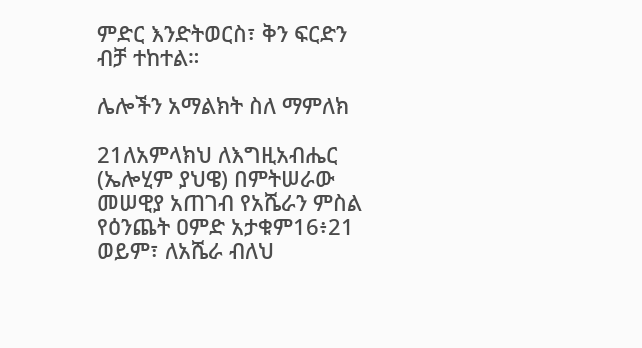ምድር እንድትወርስ፣ ቅን ፍርድን ብቻ ተከተል።

ሌሎችን አማልክት ስለ ማምለክ

21ለአምላክህ ለእግዚአብሔር (ኤሎሂም ያህዌ) በምትሠራው መሠዊያ አጠገብ የአሼራን ምስል የዕንጨት ዐምድ አታቁም16፥21 ወይም፣ ለአሼራ ብለህ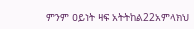ምንም ዐይነት ዛፍ አትትከል22አምላክህ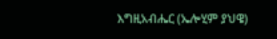እግዚአብሔር (ኤሎሂም ያህዌ)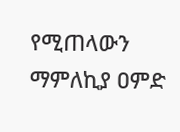የሚጠላውን ማምለኪያ ዐምድ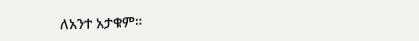ለአንተ አታቁም።